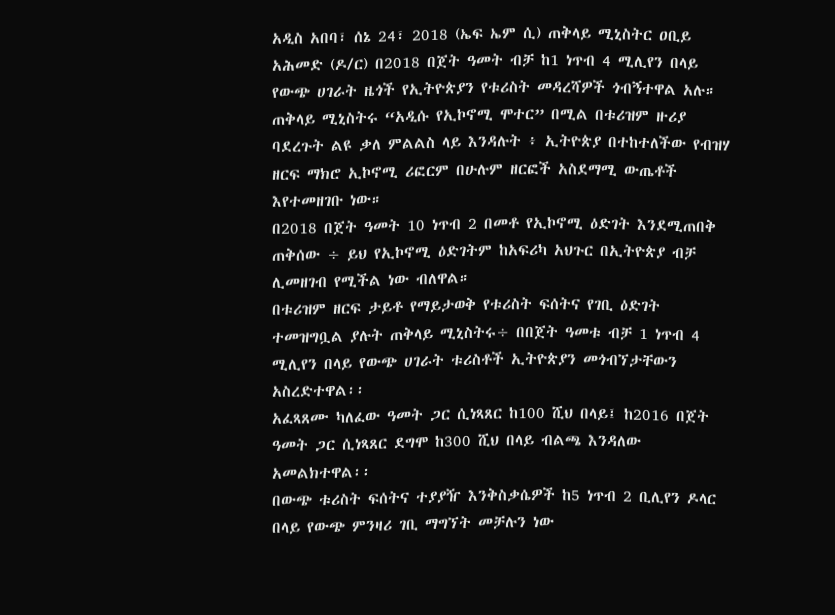አዲስ አበባ፣ ሰኔ 24፣ 2018 (ኤፍ ኤም ሲ) ጠቅላይ ሚኒስትር ዐቢይ አሕመድ (ዶ/ር) በ2018 በጀት ዓመት ብቻ ከ1 ነጥብ 4 ሚሊየን በላይ የውጭ ሀገራት ዜጎች የኢትዮጵያን የቱሪስት መዳረሻዎች ጎብኝተዋል አሉ።
ጠቅላይ ሚኒስትሩ “አዲሱ የኢኮኖሚ ሞተር” በሚል በቱሪዝም ዙሪያ ባደረጉት ልዩ ቃለ ምልልስ ላይ እንዳሉት ፥ ኢትዮጵያ በተከተለችው የብዝሃ ዘርፍ ማክሮ ኢኮኖሚ ሪፎርም በሁሉም ዘርፎች አስደማሚ ውጤቶች እየተመዘገቡ ነው።
በ2018 በጀት ዓመት 10 ነጥብ 2 በመቶ የኢኮኖሚ ዕድገት እንደሚጠበቅ ጠቅሰው ÷ ይህ የኢኮኖሚ ዕድገትም ከአፍሪካ አህጉር በኢትዮጵያ ብቻ ሊመዘገብ የሚችል ነው ብለዋል።
በቱሪዝም ዘርፍ ታይቶ የማይታወቅ የቱሪስት ፍሰትና የገቢ ዕድገት ተመዝግቧል ያሉት ጠቅላይ ሚኒስትሩ÷ በበጀት ዓመቱ ብቻ 1 ነጥብ 4 ሚሊየን በላይ የውጭ ሀገራት ቱሪስቶች ኢትዮጵያን መጎብኘታቸውን አስረድተዋል፡፡
አፈጻጸሙ ካለፈው ዓመት ጋር ሲነጻጸር ከ100 ሺህ በላይ፤ ከ2016 በጀት ዓመት ጋር ሲነጻጸር ደግሞ ከ300 ሺህ በላይ ብልጫ እንዳለው አመልክተዋል፡፡
በውጭ ቱሪስት ፍሰትና ተያያዥ እንቅስቃሴዎች ከ5 ነጥብ 2 ቢሊየን ዶላር በላይ የውጭ ምንዛሪ ገቢ ማግኘት መቻሉን ነው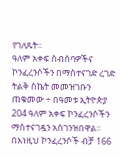የገለጹት፡፡
ዓለም አቀፍ ስብሰባዎችና ኮንፈረንሶችን በማስተናገድ ረገድ ትልቅ ስኬት መመዝገቡን ጠቁመው ÷ በዓመቱ ኢትዮጵያ 204 ዓለም አቀፍ ኮንፈረንሶችን ማስተናገዷን አስገንዝበዋል፡፡
በእነዚህ ኮንፈረንሶች ብቻ 166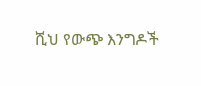ሺህ የውጭ እንግዶች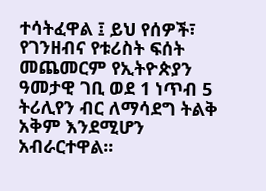ተሳትፈዋል ፤ ይህ የሰዎች፣ የገንዘብና የቱሪስት ፍሰት መጨመርም የኢትዮጵያን ዓመታዊ ገቢ ወደ 1 ነጥብ 5 ትሪሊየን ብር ለማሳደግ ትልቅ አቅም እንደሚሆን አብራርተዋል፡፡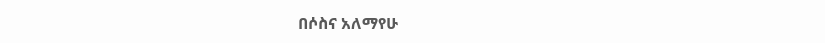በሶስና አለማየሁ